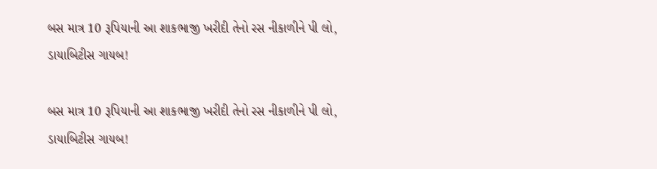બસ માત્ર 10 રૂપિયાની આ શાકભાજી ખરીદી તેનો રસ નીકાળીને પી લો, ડાયાબિટીસ ગાયબ!

બસ માત્ર 10 રૂપિયાની આ શાકભાજી ખરીદી તેનો રસ નીકાળીને પી લો, ડાયાબિટીસ ગાયબ!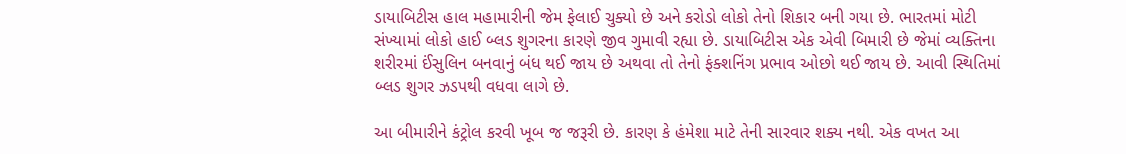ડાયાબિટીસ હાલ મહામારીની જેમ ફેલાઈ ચુક્યો છે અને કરોડો લોકો તેનો શિકાર બની ગયા છે. ભારતમાં મોટી સંખ્યામાં લોકો હાઈ બ્લડ શુગરના કારણે જીવ ગુમાવી રહ્યા છે. ડાયાબિટીસ એક એવી બિમારી છે જેમાં વ્યક્તિના શરીરમાં ઈંસુલિન બનવાનું બંધ થઈ જાય છે અથવા તો તેનો ફંક્શનિંગ પ્રભાવ ઓછો થઈ જાય છે. આવી સ્થિતિમાં બ્લડ શુગર ઝડપથી વધવા લાગે છે.

આ બીમારીને કંટ્રોલ કરવી ખૂબ જ જરૂરી છે. કારણ કે હંમેશા માટે તેની સારવાર શક્ય નથી. એક વખત આ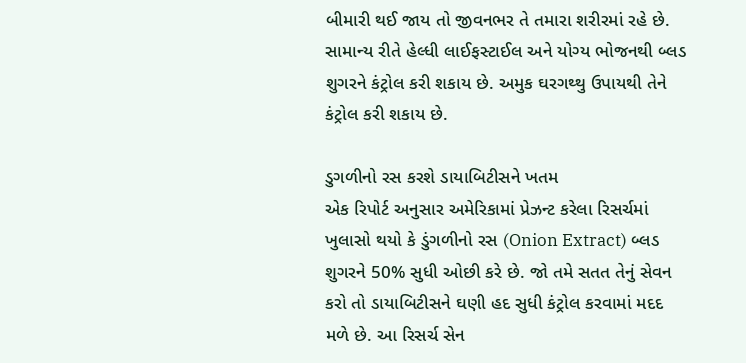બીમારી થઈ જાય તો જીવનભર તે તમારા શરીરમાં રહે છે. સામાન્ય રીતે હેલ્ધી લાઈફસ્ટાઈલ અને યોગ્ય ભોજનથી બ્લડ શુગરને કંટ્રોલ કરી શકાય છે. અમુક ઘરગથ્થુ ઉપાયથી તેને કંટ્રોલ કરી શકાય છે.

ડુગળીનો રસ કરશે ડાયાબિટીસને ખતમ
એક રિપોર્ટ અનુસાર અમેરિકામાં પ્રેઝન્ટ કરેલા રિસર્ચમાં ખુલાસો થયો કે ડુંગળીનો રસ (Onion Extract) બ્લડ શુગરને 50% સુધી ઓછી કરે છે. જો તમે સતત તેનું સેવન કરો તો ડાયાબિટીસને ઘણી હદ સુધી કંટ્રોલ કરવામાં મદદ મળે છે. આ રિસર્ચ સેન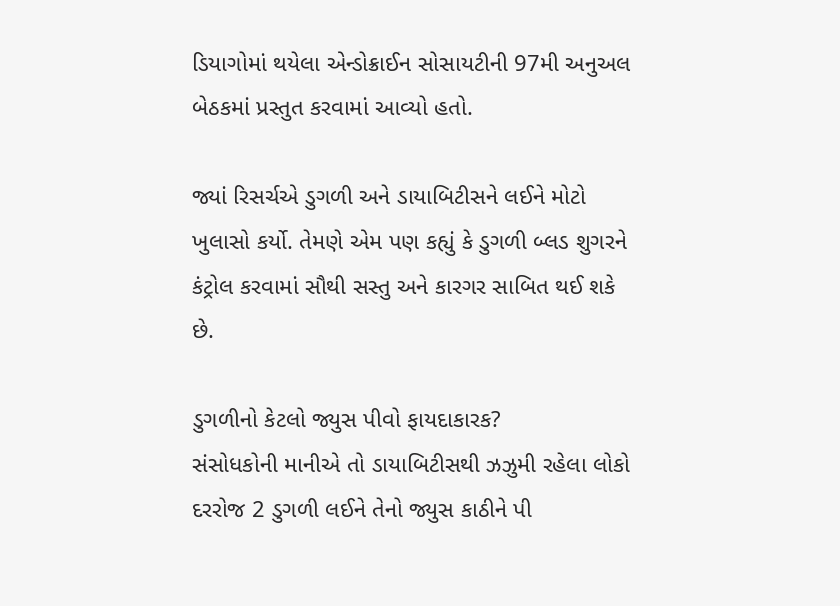ડિયાગોમાં થયેલા એન્ડોક્રાઈન સોસાયટીની 97મી અનુઅલ બેઠકમાં પ્રસ્તુત કરવામાં આવ્યો હતો.

જ્યાં રિસર્ચએ ડુગળી અને ડાયાબિટીસને લઈને મોટો ખુલાસો કર્યો. તેમણે એમ પણ કહ્યું કે ડુગળી બ્લડ શુગરને કંટ્રોલ કરવામાં સૌથી સસ્તુ અને કારગર સાબિત થઈ શકે છે.

ડુગળીનો કેટલો જ્યુસ પીવો ફાયદાકારક?
સંસોધકોની માનીએ તો ડાયાબિટીસથી ઝઝુમી રહેલા લોકો દરરોજ 2 ડુગળી લઈને તેનો જ્યુસ કાઠીને પી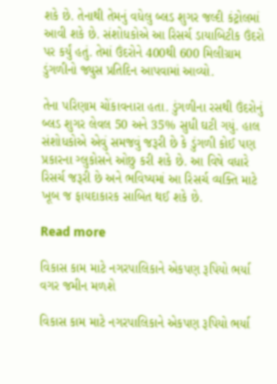શકે છે. તેનાથી તેમનું વધેલુ બ્લડ શુગર જલ્દી કંટ્રોલમાં આવી શકે છે. સંશોધકોએ આ રિસર્ચ ડાયાબિટીક ઉંદરો પર કર્યું હતું. તેમાં ઉંદરોને 400થી 600 મિલીગ્રામ ડુંગળીનો જ્યુસ પ્રતિદિન આપવામાં આવ્યો.

તેના પરિણામ ચોંકાવનારા હતા. ડુંગળીના રસથી ઉંદરોનું બ્લડ શુગર લેવલ 50 અને 35% સુધી ઘટી ગયું. હાલ સંશોધકોએ એવું સમજવું જરૂરી છે કે ડુંગળી કોઈ પણ પ્રકારના ગ્લુકોસને ઓછુ કરી શકે છે. આ વિષે વધારે રિસર્ચ જરૂરી છે અને ભવિષ્યમાં આ રિસર્ચ વ્યક્તિ માટે ખૂબ જ ફાયદાકારક સાબિત થઈ શકે છે.

Read more

વિકાસ કામ માટે નગરપાલિકાને એકપણ રૂપિયો ભર્યા વગર જમીન મળશે

વિકાસ કામ માટે નગરપાલિકાને એકપણ રૂપિયો ભર્યા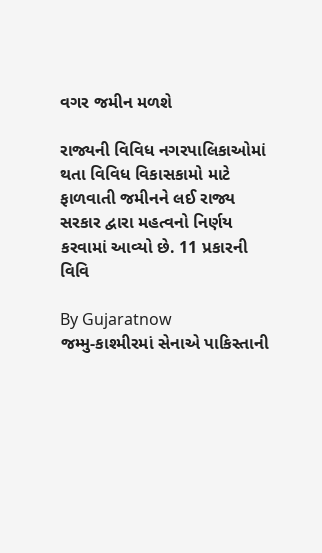વગર જમીન મળશે

રાજ્યની વિવિધ નગરપાલિકાઓમાં થતા વિવિધ વિકાસકામો માટે ફાળવાતી જમીનને લઈ રાજ્ય સરકાર દ્વારા મહત્વનો નિર્ણય કરવામાં આવ્યો છે. 11 પ્રકારની વિવિ

By Gujaratnow
જમ્મુ-કાશ્મીરમાં સેનાએ પાકિસ્તાની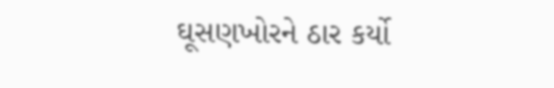ઘૂસણખોરને ઠાર કર્યો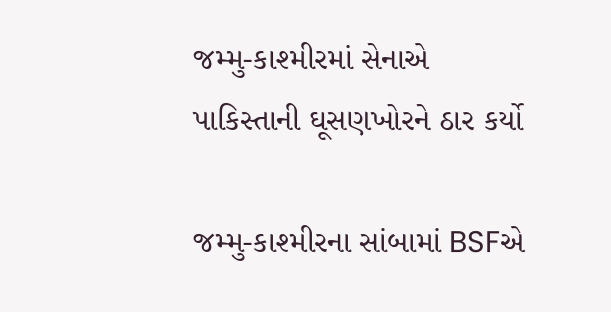જમ્મુ-કાશ્મીરમાં સેનાએ પાકિસ્તાની ઘૂસણખોરને ઠાર કર્યો

જમ્મુ-કાશ્મીરના સાંબામાં BSFએ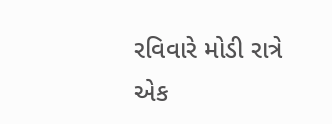રવિવારે મોડી રાત્રે એક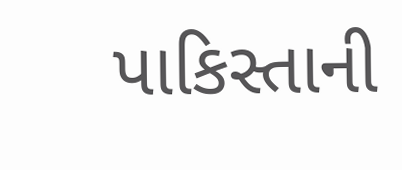પાકિસ્તાની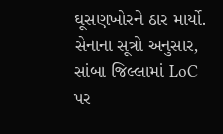ઘૂસણખોરને ઠાર માર્યો. સેનાના સૂત્રો અનુસાર, સાંબા જિલ્લામાં LoC પર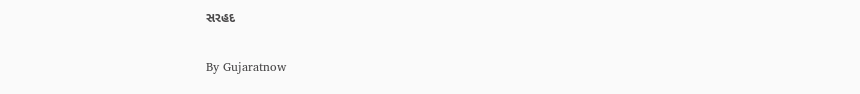સરહદ

By Gujaratnow